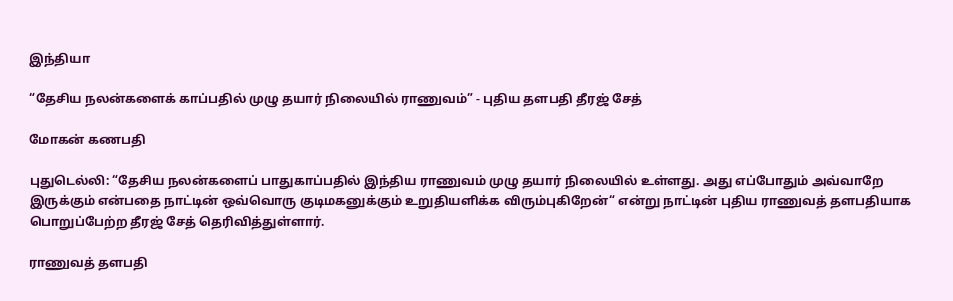இந்தியா

“தேசிய நலன்களைக் காப்பதில் முழு தயார் நிலையில் ராணுவம்” - புதிய தளபதி தீரஜ் சேத்

மோகன் கணபதி

புதுடெல்லி: “தேசிய நலன்களைப் பாதுகாப்பதில் இந்திய ராணுவம் முழு தயார் நிலையில் உள்ளது. அது எப்போதும் அவ்வாறே இருக்கும் என்பதை நாட்டின் ஒவ்வொரு குடிமகனுக்கும் உறுதியளிக்க விரும்புகிறேன்“ என்று நாட்டின் புதிய ராணுவத் தளபதியாக பொறுப்பேற்ற தீரஜ் சேத் தெரிவித்துள்ளார்.

ராணுவத் தளபதி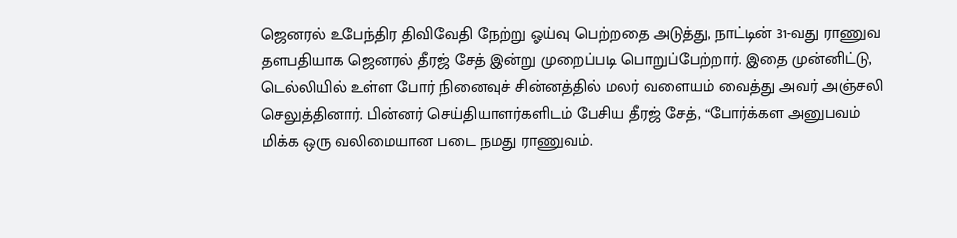ஜெனரல் உபேந்திர திவிவேதி நேற்று ஓய்வு பெற்றதை அடுத்து, நாட்டின் 31-வது ராணுவ தளபதியாக ஜெனரல் தீரஜ் சேத் இன்று முறைப்படி பொறுப்பேற்றார். இதை முன்னிட்டு, டெல்லியில் உள்ள போர் நினைவுச் சின்னத்தில் மலர் வளையம் வைத்து அவர் அஞ்சலி செலுத்தினார். பின்னர் செய்தியாளர்களிடம் பேசிய தீரஜ் சேத், “போர்க்கள அனுபவம் மிக்க ஒரு வலிமையான படை நமது ராணுவம்.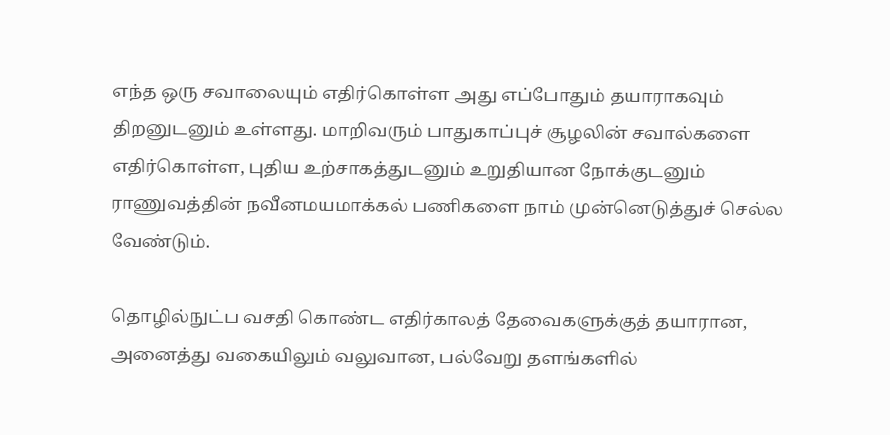எந்த ஒரு சவாலையும் எதிர்கொள்ள அது எப்போதும் தயாராகவும் திறனுடனும் உள்ளது. மாறிவரும் பாதுகாப்புச் சூழலின் சவால்களை எதிர்கொள்ள, புதிய உற்சாகத்துடனும் உறுதியான நோக்குடனும் ராணுவத்தின் நவீனமயமாக்கல் பணிகளை நாம் முன்னெடுத்துச் செல்ல வேண்டும்.

தொழில்நுட்ப வசதி கொண்ட எதிர்காலத் தேவைகளுக்குத் தயாரான, அனைத்து வகையிலும் வலுவான, பல்வேறு தளங்களில்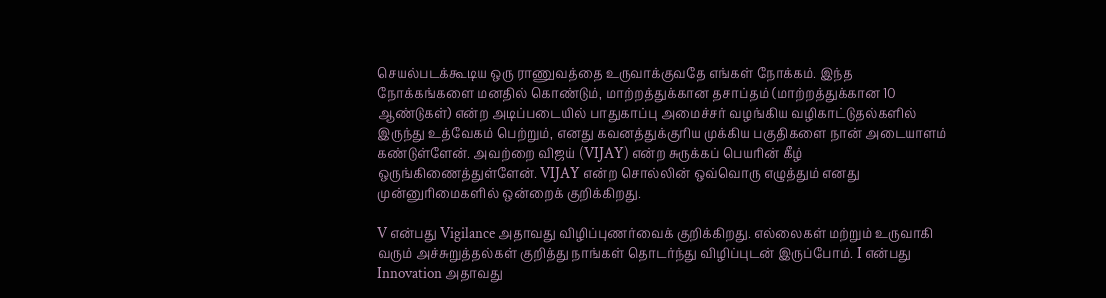செயல்படக்கூடிய ஒரு ராணுவத்தை உருவாக்குவதே எங்கள் நோக்கம். இந்த நோக்கங்களை மனதில் கொண்டும், மாற்றத்துக்கான தசாப்தம் (மாற்றத்துக்கான 10 ஆண்டுகள்) என்ற அடிப்படையில் பாதுகாப்பு அமைச்சர் வழங்கிய வழிகாட்டுதல்களில் இருந்து உத்வேகம் பெற்றும், எனது கவனத்துக்குரிய முக்கிய பகுதிகளை நான் அடையாளம் கண்டுள்ளேன். அவற்றை விஜய் (VIJAY) என்ற சுருக்கப் பெயரின் கீழ் ஒருங்கிணைத்துள்ளேன். VIJAY என்ற சொல்லின் ஒவ்வொரு எழுத்தும் எனது முன்னுரிமைகளில் ஒன்றைக் குறிக்கிறது.

V என்பது Vigilance அதாவது விழிப்புணர்வைக் குறிக்கிறது. எல்லைகள் மற்றும் உருவாகி வரும் அச்சுறுத்தல்கள் குறித்து நாங்கள் தொடர்ந்து விழிப்புடன் இருப்போம். I என்பது Innovation அதாவது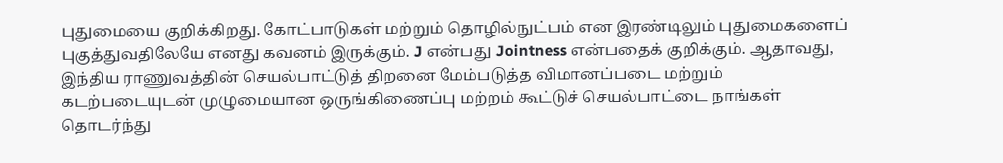புதுமையை குறிக்கிறது. கோட்பாடுகள் மற்றும் தொழில்நுட்பம் என இரண்டிலும் புதுமைகளைப் புகுத்துவதிலேயே எனது கவனம் இருக்கும். J என்பது Jointness என்பதைக் குறிக்கும். ஆதாவது, இந்திய ராணுவத்தின் செயல்பாட்டுத் திறனை மேம்படுத்த விமானப்படை மற்றும் கடற்படையுடன் முழுமையான ஒருங்கிணைப்பு மற்றம் கூட்டுச் செயல்பாட்டை நாங்கள் தொடர்ந்து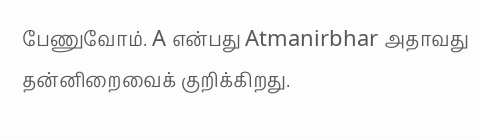பேணுவோம். A என்பது Atmanirbhar அதாவது தன்னிறைவைக் குறிக்கிறது.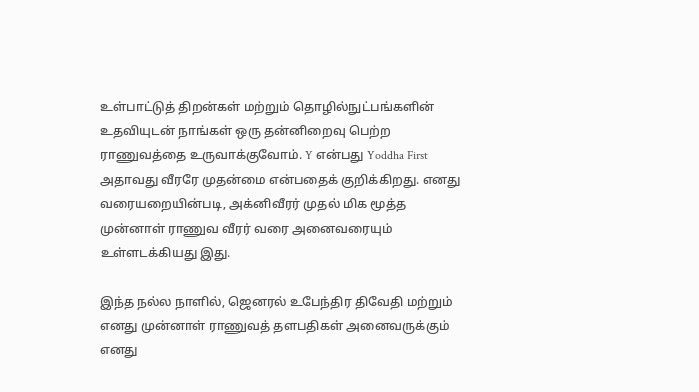உள்பாட்டுத் திறன்கள் மற்றும் தொழில்நுட்பங்களின் உதவியுடன் நாங்கள் ஒரு தன்னிறைவு பெற்ற ராணுவத்தை உருவாக்குவோம். Y என்பது Yoddha First அதாவது வீரரே முதன்மை என்பதைக் குறிக்கிறது. எனது வரையறையின்படி, அக்னிவீரர் முதல் மிக மூத்த முன்னாள் ராணுவ வீரர் வரை அனைவரையும் உள்ளடக்கியது இது.

இந்த நல்ல நாளில், ஜெனரல் உபேந்திர திவேதி மற்றும் எனது முன்னாள் ராணுவத் தளபதிகள் அனைவருக்கும் எனது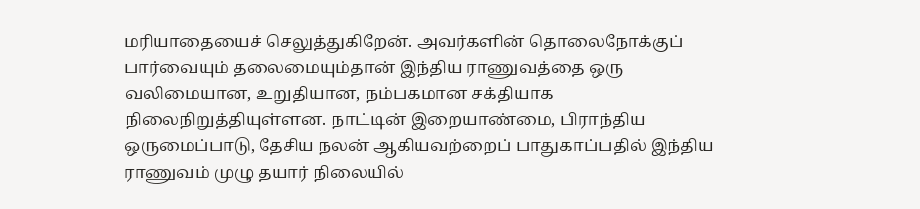மரியாதையைச் செலுத்துகிறேன். அவர்களின் தொலைநோக்குப் பார்வையும் தலைமையும்தான் இந்திய ராணுவத்தை ஒரு வலிமையான, உறுதியான, நம்பகமான சக்தியாக நிலைநிறுத்தியுள்ளன. நாட்டின் இறையாண்மை, பிராந்திய ஒருமைப்பாடு, தேசிய நலன் ஆகியவற்றைப் பாதுகாப்பதில் இந்திய ராணுவம் முழு தயார் நிலையில்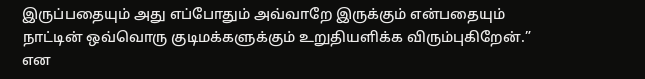இருப்பதையும் அது எப்போதும் அவ்வாறே இருக்கும் என்பதையும் நாட்டின் ஒவ்வொரு குடிமக்களுக்கும் உறுதியளிக்க விரும்புகிறேன்.” என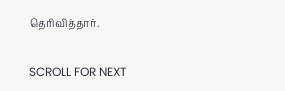தெரிவித்தார்.

SCROLL FOR NEXT